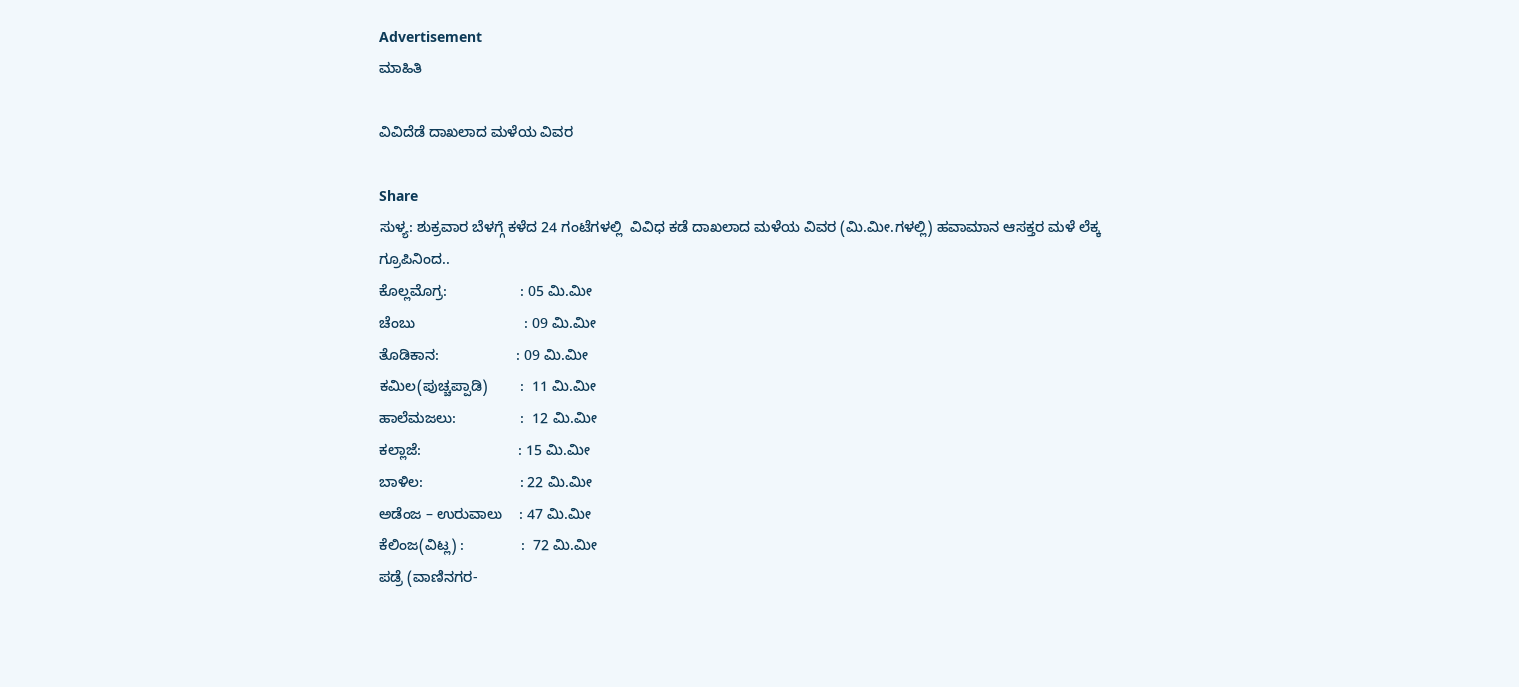Advertisement
ಮಾಹಿತಿ

ವಿವಿದೆಡೆ ದಾಖಲಾದ ಮಳೆಯ ವಿವರ

Share
ಸುಳ್ಯ: ಶುಕ್ರವಾರ ಬೆಳಗ್ಗೆ ಕಳೆದ 24 ಗಂಟೆಗಳಲ್ಲಿ  ವಿವಿಧ ಕಡೆ ದಾಖಲಾದ ಮಳೆಯ ವಿವರ (ಮಿ.ಮೀ.ಗಳಲ್ಲಿ) ಹವಾಮಾನ ಆಸಕ್ತರ ಮಳೆ ಲೆಕ್ಕ ಗ್ರೂಪಿನಿಂದ..
ಕೊಲ್ಲಮೊಗ್ರ:                  : 05 ಮಿ.ಮೀ
ಚೆಂಬು                           : 09 ಮಿ.ಮೀ
ತೊಡಿಕಾನ:                   : 09 ಮಿ.ಮೀ
ಕಮಿಲ(ಪುಚ್ಚಪ್ಪಾಡಿ)        :  11 ಮಿ.ಮೀ
ಹಾಲೆಮಜಲು:                :  12 ಮಿ.ಮೀ
ಕಲ್ಲಾಜೆ:                        : 15 ಮಿ.ಮೀ
ಬಾಳಿಲ:                        : 22 ಮಿ.ಮೀ
ಅಡೆಂಜ – ಉರುವಾಲು    : 47 ಮಿ.ಮೀ
ಕೆಲಿಂಜ(ವಿಟ್ಲ) :              :  72 ಮಿ.ಮೀ
ಪಡ್ರೆ (ವಾಣಿನಗರ-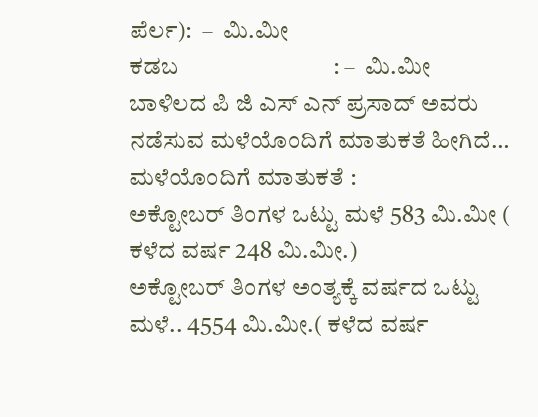ಪೆರ್ಲ):  –  ಮಿ.ಮೀ
ಕಡಬ                           : –  ಮಿ.ಮೀ
ಬಾಳಿಲದ ಪಿ ಜಿ ಎಸ್ ಎನ್ ಪ್ರಸಾದ್ ಅವರು ನಡೆಸುವ ಮಳೆಯೊಂದಿಗೆ ಮಾತುಕತೆ ಹೀಗಿದೆ…
ಮಳೆಯೊಂದಿಗೆ ಮಾತುಕತೆ :
ಅಕ್ಟೋಬರ್ ತಿಂಗಳ ಒಟ್ಟು ಮಳೆ 583 ಮಿ.ಮೀ ( ಕಳೆದ ವರ್ಷ 248 ಮಿ.ಮೀ.)
ಅಕ್ಟೋಬರ್ ತಿಂಗಳ ಅಂತ್ಯಕ್ಕೆ ವರ್ಷದ ಒಟ್ಟು ಮಳೆ.. 4554 ಮಿ.ಮೀ.( ಕಳೆದ ವರ್ಷ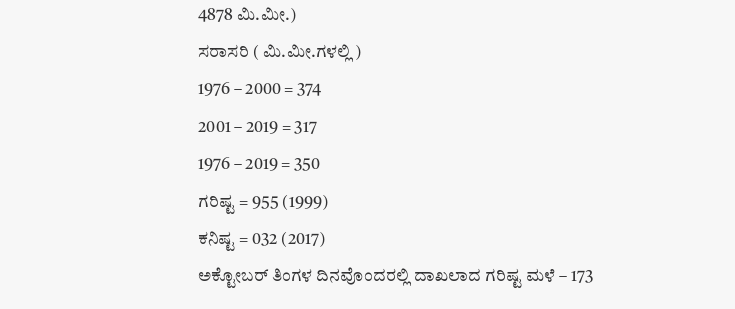4878 ಮಿ.ಮೀ.)
ಸರಾಸರಿ ( ಮಿ.ಮೀ.ಗಳಲ್ಲಿ )
1976 – 2000 = 374
2001 – 2019 = 317
1976 – 2019 = 350
ಗರಿಷ್ಟ = 955 (1999)
ಕನಿಷ್ಟ = 032 (2017)
ಅಕ್ಟೋಬರ್ ತಿಂಗಳ ದಿನವೊಂದರಲ್ಲಿ ದಾಖಲಾದ ಗರಿಷ್ಟ ಮಳೆ – 173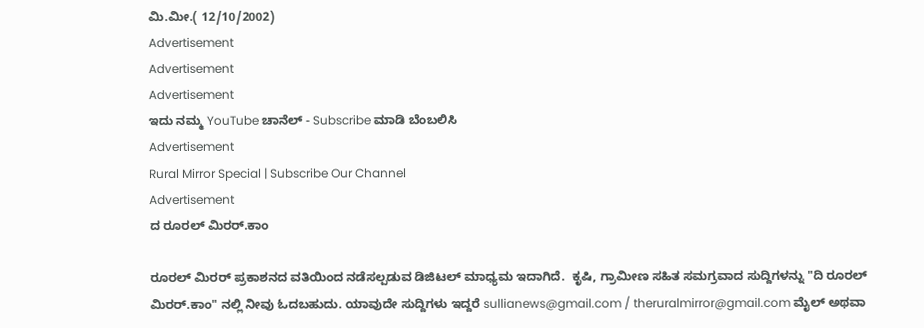ಮಿ.ಮೀ.( 12/10/2002)
Advertisement
Advertisement
Advertisement
ಇದು ನಮ್ಮ YouTube ಚಾನೆಲ್ - Subscribe ಮಾಡಿ ಬೆಂಬಲಿಸಿ
Advertisement
Rural Mirror Special | Subscribe Our Channel
Advertisement
ದ ರೂರಲ್ ಮಿರರ್.ಕಾಂ

ರೂರಲ್‌ ಮಿರರ್‌ ಪ್ರಕಾಶನದ ವತಿಯಿಂದ ನಡೆಸಲ್ಪಡುವ ಡಿಜಿಟಲ್‌ ಮಾಧ್ಯಮ ಇದಾಗಿದೆ.  ಕೃಷಿ, ಗ್ರಾಮೀಣ ಸಹಿತ ಸಮಗ್ರವಾದ ಸುದ್ದಿಗಳನ್ನು "ದಿ ರೂರಲ್‌ ಮಿರರ್‌.ಕಾಂ" ನಲ್ಲಿ ನೀವು ಓದಬಹುದು. ಯಾವುದೇ ಸುದ್ದಿಗಳು ಇದ್ದರೆ sullianews@gmail.com / theruralmirror@gmail.com ಮೈಲ್ ಅಥವಾ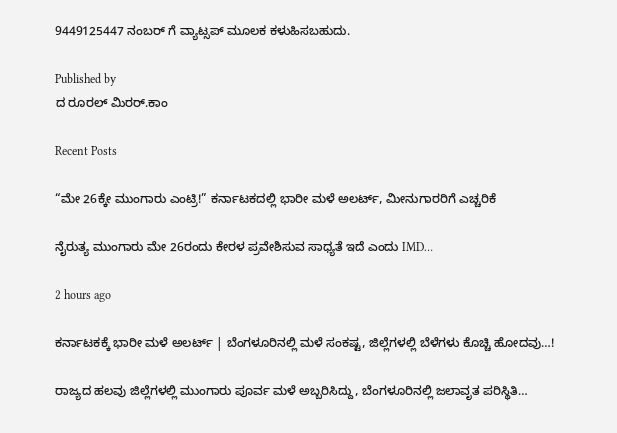9449125447 ನಂಬರ್ ಗೆ ವ್ಯಾಟ್ಸಪ್ ಮೂಲಕ ಕಳುಹಿಸಬಹುದು.

Published by
ದ ರೂರಲ್ ಮಿರರ್.ಕಾಂ

Recent Posts

“ಮೇ 26ಕ್ಕೇ ಮುಂಗಾರು ಎಂಟ್ರಿ!” ಕರ್ನಾಟಕದಲ್ಲಿ ಭಾರೀ ಮಳೆ ಅಲರ್ಟ್‌, ಮೀನುಗಾರರಿಗೆ ಎಚ್ಚರಿಕೆ

ನೈರುತ್ಯ ಮುಂಗಾರು ಮೇ 26ರಂದು ಕೇರಳ ಪ್ರವೇಶಿಸುವ ಸಾಧ್ಯತೆ ಇದೆ ಎಂದು IMD…

2 hours ago

ಕರ್ನಾಟಕಕ್ಕೆ ಭಾರೀ ಮಳೆ ಅಲರ್ಟ್‌ | ಬೆಂಗಳೂರಿನಲ್ಲಿ ಮಳೆ ಸಂಕಷ್ಟ, ಜಿಲ್ಲೆಗಳಲ್ಲಿ ಬೆಳೆಗಳು ಕೊಚ್ಚಿ ಹೋದವು…!

ರಾಜ್ಯದ ಹಲವು ಜಿಲ್ಲೆಗಳಲ್ಲಿ ಮುಂಗಾರು ಪೂರ್ವ ಮಳೆ ಅಬ್ಬರಿಸಿದ್ದು, ಬೆಂಗಳೂರಿನಲ್ಲಿ ಜಲಾವೃತ ಪರಿಸ್ಥಿತಿ…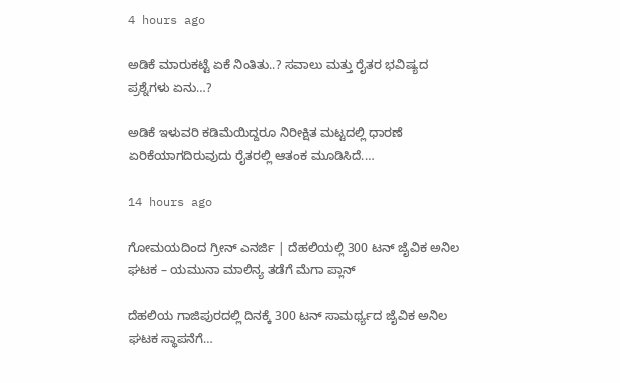4 hours ago

ಅಡಿಕೆ ಮಾರುಕಟ್ಟೆ ಏಕೆ ನಿಂತಿತು..? ಸವಾಲು ಮತ್ತು ರೈತರ ಭವಿಷ್ಯದ ಪ್ರಶ್ನೆಗಳು ಏನು…?

ಅಡಿಕೆ ಇಳುವರಿ ಕಡಿಮೆಯಿದ್ದರೂ ನಿರೀಕ್ಷಿತ ಮಟ್ಟದಲ್ಲಿ ಧಾರಣೆ ಏರಿಕೆಯಾಗದಿರುವುದು ರೈತರಲ್ಲಿ ಆತಂಕ ಮೂಡಿಸಿದೆ.…

14 hours ago

ಗೋಮಯದಿಂದ ಗ್ರೀನ್‌ ಎನರ್ಜಿ | ದೆಹಲಿಯಲ್ಲಿ 300 ಟನ್ ಜೈವಿಕ ಅನಿಲ ಘಟಕ – ಯಮುನಾ ಮಾಲಿನ್ಯ ತಡೆಗೆ ಮೆಗಾ ಪ್ಲಾನ್‌

ದೆಹಲಿಯ ಗಾಜಿಪುರದಲ್ಲಿ ದಿನಕ್ಕೆ 300 ಟನ್ ಸಾಮರ್ಥ್ಯದ ಜೈವಿಕ ಅನಿಲ ಘಟಕ ಸ್ಥಾಪನೆಗೆ…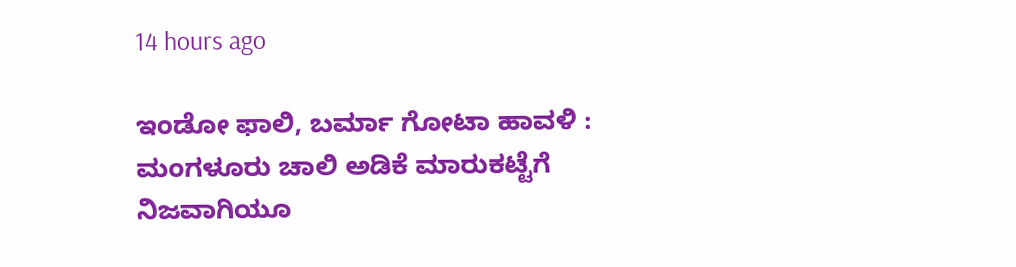14 hours ago

ಇಂಡೋ ಫಾಲಿ, ಬರ್ಮಾ ಗೋಟಾ ಹಾವಳಿ : ಮಂಗಳೂರು ಚಾಲಿ ಅಡಿಕೆ ಮಾರುಕಟ್ಟೆಗೆ ನಿಜವಾಗಿಯೂ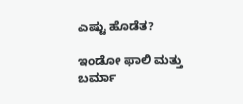ಎಷ್ಟು ಹೊಡೆತ?

ಇಂಡೋ ಫಾಲಿ ಮತ್ತು ಬರ್ಮಾ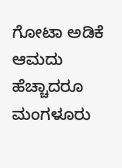ಗೋಟಾ ಅಡಿಕೆ ಆಮದು ಹೆಚ್ಚಾದರೂ ಮಂಗಳೂರು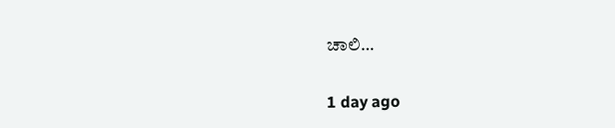ಚಾಲಿ…

1 day ago